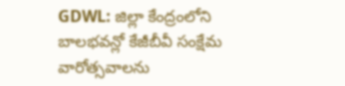GDWL: జిల్లా కేంద్రంలోని బాలభవన్లో కేజీబీవీ సంక్షేమ వారోత్సవాలను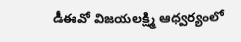డీఈవో విజయలక్ష్మి ఆధ్వర్యంలో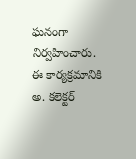ఘనంగా నిర్వహించారు. ఈ కార్యక్రమానికి అ. కలెక్టర్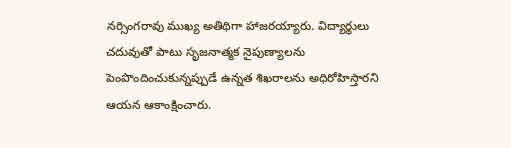నర్సింగరావు ముఖ్య అతిథిగా హాజరయ్యారు. విద్యార్థులు చదువుతో పాటు సృజనాత్మక నైపుణ్యాలను పెంపొందించుకున్నప్పుడే ఉన్నత శిఖరాలను అధిరోహిస్తారని ఆయన ఆకాంక్షించారు.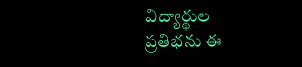విద్యార్థుల ప్రతిభను ఈ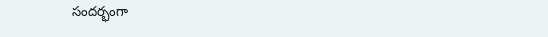సందర్భంగా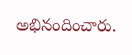అభినందించారు.